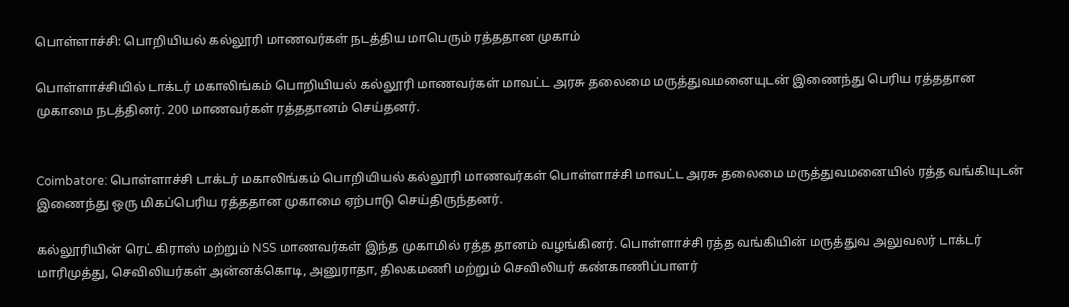பொள்ளாச்சி: பொறியியல் கல்லூரி மாணவர்கள் நடத்திய மாபெரும் ரத்ததான முகாம்

பொள்ளாச்சியில் டாக்டர் மகாலிங்கம் பொறியியல் கல்லூரி மாணவர்கள் மாவட்ட அரசு தலைமை மருத்துவமனையுடன் இணைந்து பெரிய ரத்ததான முகாமை நடத்தினர். 200 மாணவர்கள் ரத்ததானம் செய்தனர்.


Coimbatore: பொள்ளாச்சி டாக்டர் மகாலிங்கம் பொறியியல் கல்லூரி மாணவர்கள் பொள்ளாச்சி மாவட்ட அரசு தலைமை மருத்துவமனையில் ரத்த வங்கியுடன் இணைந்து ஒரு மிகப்பெரிய ரத்ததான முகாமை ஏற்பாடு செய்திருந்தனர்.

கல்லூரியின் ரெட் கிராஸ் மற்றும் NSS மாணவர்கள் இந்த முகாமில் ரத்த தானம் வழங்கினர். பொள்ளாச்சி ரத்த வங்கியின் மருத்துவ அலுவலர் டாக்டர் மாரிமுத்து, செவிலியர்கள் அன்னக்கொடி, அனுராதா, திலகமணி மற்றும் செவிலியர் கண்காணிப்பாளர்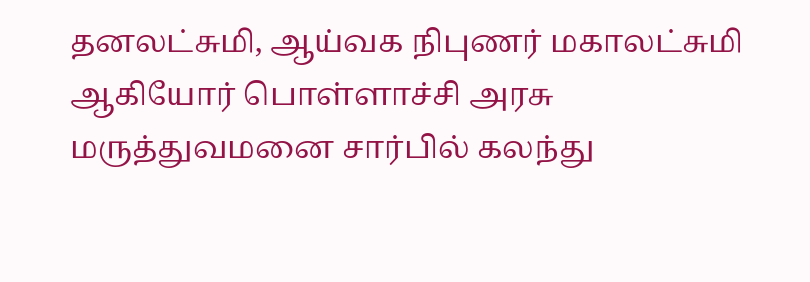தனலட்சுமி, ஆய்வக நிபுணர் மகாலட்சுமி ஆகியோர் பொள்ளாச்சி அரசு மருத்துவமனை சார்பில் கலந்து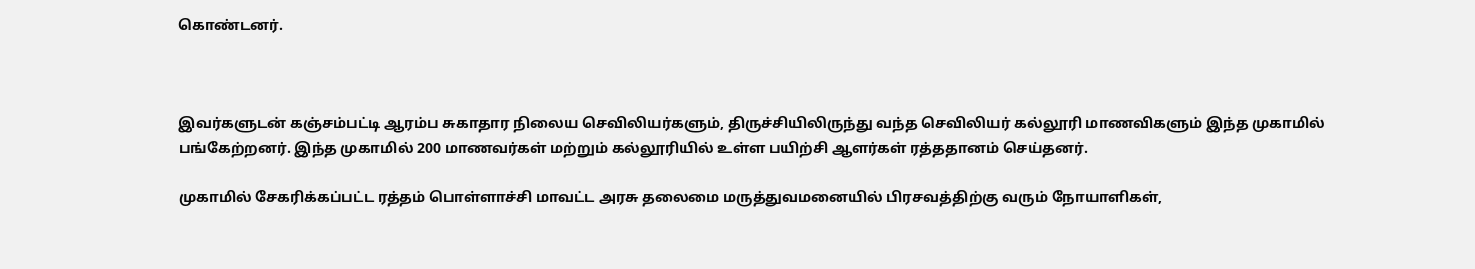கொண்டனர்.



இவர்களுடன் கஞ்சம்பட்டி ஆரம்ப சுகாதார நிலைய செவிலியர்களும், திருச்சியிலிருந்து வந்த செவிலியர் கல்லூரி மாணவிகளும் இந்த முகாமில் பங்கேற்றனர். இந்த முகாமில் 200 மாணவர்கள் மற்றும் கல்லூரியில் உள்ள பயிற்சி ஆளர்கள் ரத்ததானம் செய்தனர்.

முகாமில் சேகரிக்கப்பட்ட ரத்தம் பொள்ளாச்சி மாவட்ட அரசு தலைமை மருத்துவமனையில் பிரசவத்திற்கு வரும் நோயாளிகள்,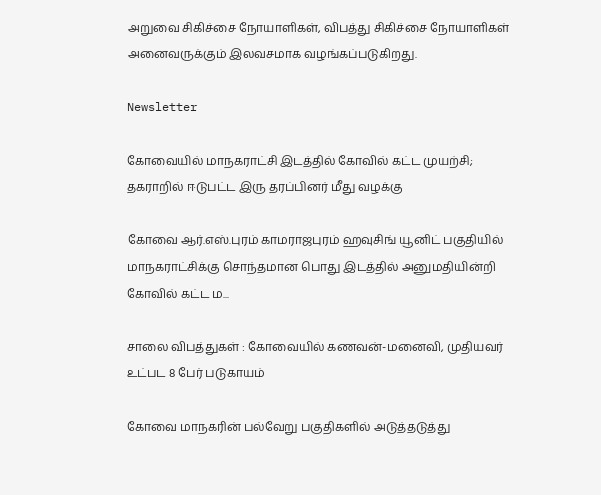அறுவை சிகிச்சை நோயாளிகள், விபத்து சிகிச்சை நோயாளிகள் அனைவருக்கும் இலவசமாக வழங்கப்படுகிறது.

Newsletter

கோவையில் மாநகராட்சி இடத்தில் கோவில் கட்ட முயற்சி; தகராறில் ஈடுபட்ட இரு தரப்பினர் மீது வழக்கு

கோவை ஆர்.எஸ்.புரம் காமராஜபுரம் ஹவுசிங் யூனிட் பகுதியில் மாநகராட்சிக்கு சொந்தமான பொது இடத்தில் அனுமதியின்றி கோவில் கட்ட ம...

சாலை விபத்துகள் : கோவையில் கணவன்-மனைவி, முதியவர் உட்பட 8 பேர் படுகாயம்

கோவை மாநகரின் பல்வேறு பகுதிகளில் அடுத்தடுத்து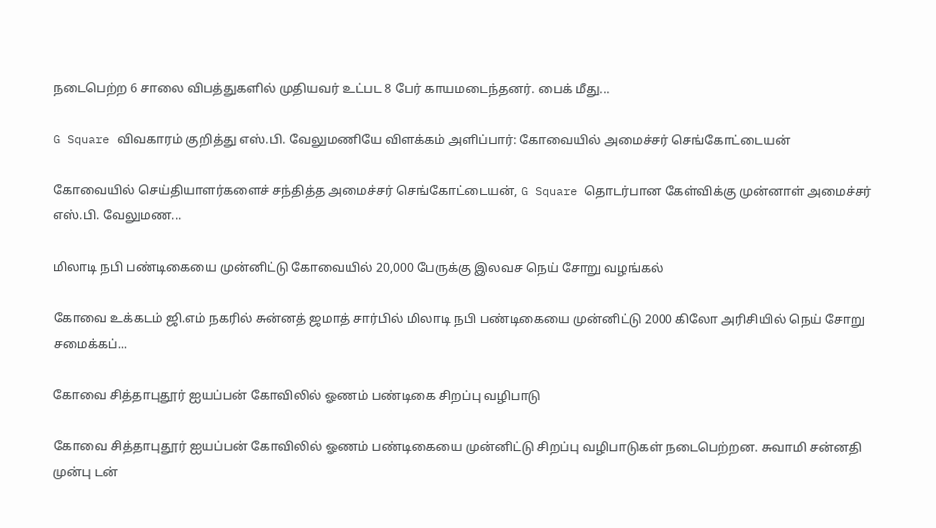நடைபெற்ற 6 சாலை விபத்துகளில் முதியவர் உட்பட 8 பேர் காயமடைந்தனர். பைக் மீது...

G Square விவகாரம் குறித்து எஸ்.பி. வேலுமணியே விளக்கம் அளிப்பார்: கோவையில் அமைச்சர் செங்கோட்டையன்

கோவையில் செய்தியாளர்களைச் சந்தித்த அமைச்சர் செங்கோட்டையன், G Square தொடர்பான கேள்விக்கு முன்னாள் அமைச்சர் எஸ்.பி. வேலுமண...

மிலாடி நபி பண்டிகையை முன்னிட்டு கோவையில் 20,000 பேருக்கு இலவச நெய் சோறு வழங்கல்

கோவை உக்கடம் ஜி.எம் நகரில் சுன்னத் ஜமாத் சார்பில் மிலாடி நபி பண்டிகையை முன்னிட்டு 2000 கிலோ அரிசியில் நெய் சோறு சமைக்கப்...

கோவை சித்தாபுதூர் ஐயப்பன் கோவிலில் ஓணம் பண்டிகை சிறப்பு வழிபாடு

கோவை சித்தாபுதூர் ஐயப்பன் கோவிலில் ஓணம் பண்டிகையை முன்னிட்டு சிறப்பு வழிபாடுகள் நடைபெற்றன. சுவாமி சன்னதி முன்பு டன்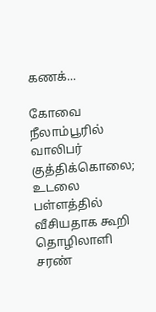கணக்...

கோவை நீலாம்பூரில் வாலிபர் குத்திக்கொலை; உடலை பள்ளத்தில் வீசியதாக கூறி தொழிலாளி சரண்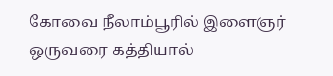கோவை நீலாம்பூரில் இளைஞர் ஒருவரை கத்தியால்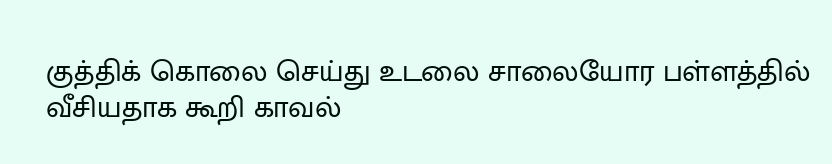குத்திக் கொலை செய்து உடலை சாலையோர பள்ளத்தில் வீசியதாக கூறி காவல்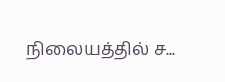நிலையத்தில் ச...